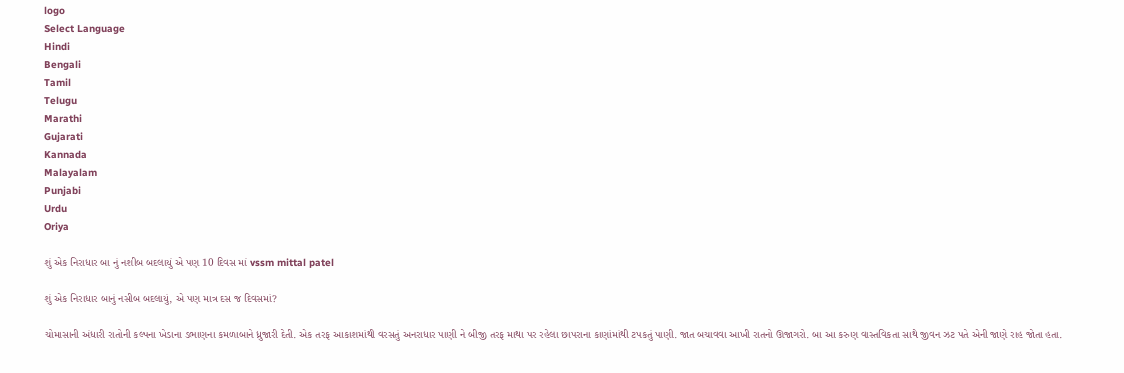logo
Select Language
Hindi
Bengali
Tamil
Telugu
Marathi
Gujarati
Kannada
Malayalam
Punjabi
Urdu
Oriya

શું એક નિરાધાર બા નું નશીબ બદલાયું એ પણ 10 દિવસ માં vssm mittal patel

શું એક નિરાધાર બાનું નસીબ બદલાયું, એ પણ માત્ર દસ જ દિવસમાં?

ચોમાસાની અંધારી રાતોની કલ્પના ખેડાના ડભાણના કમળાબાને ધ્રુજારી દેતી. એક તરફ આકાશમાંથી વરસતું અનરાધાર પાણી ને બીજી તરફ માથા પર રહેલા છાપરાના કાણાંમાંથી ટપકતું પાણી. જાત બચાવવા આખી રાતનો ઊજાગરો. બા આ કરુણ વાસ્તવિકતા સાથે જીવન ઝટ પતે એની જાણે રાહ જોતા હતા.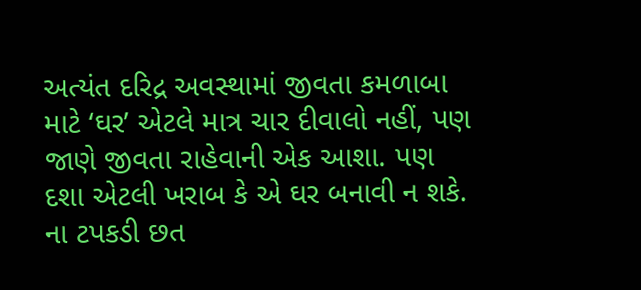અત્યંત દરિદ્ર અવસ્થામાં જીવતા કમળાબા માટે ‘ઘર’ એટલે માત્ર ચાર દીવાલો નહીં, પણ જાણે જીવતા રાહેવાની એક આશા. પણ દશા એટલી ખરાબ કે એ ઘર બનાવી ન શકે. ના ટપકડી છત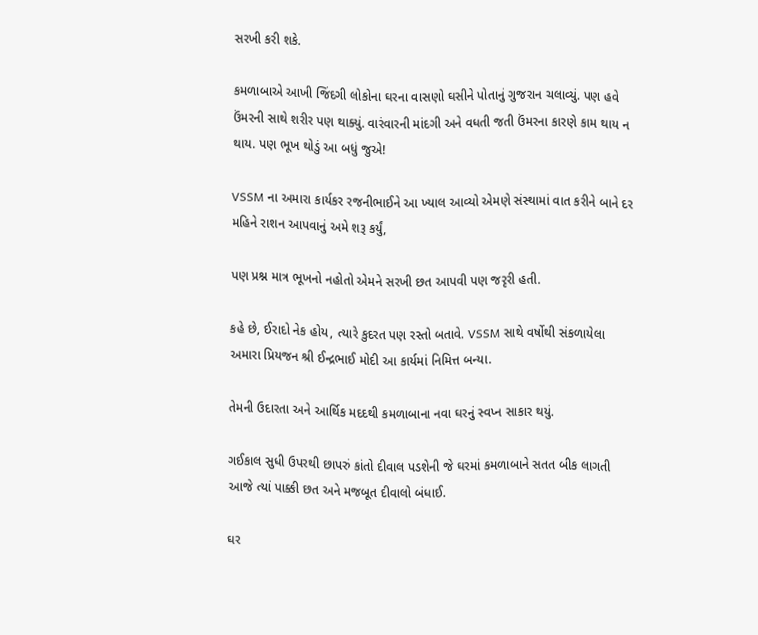સરખી કરી શકે.

કમળાબાએ આખી જિંદગી લોકોના ઘરના વાસણો ઘસીને પોતાનું ગુજરાન ચલાવ્યું. પણ હવે ઉંમરની સાથે શરીર પણ થાક્યું. વારંવારની માંદગી અને વધતી જતી ઉંમરના કારણે કામ થાય ન થાય. પણ ભૂખ થોડું આ બધું જુએ!

VSSM ના અમારા કાર્યકર રજનીભાઈને આ ખ્યાલ આવ્યો એમણે સંસ્થામાં વાત કરીને બાને દર મહિને રાશન આપવાનું અમે શરૂ કર્યું,

પણ પ્રશ્ન માત્ર ભૂખનો નહોતો એમને સરખી છત આપવી પણ જરૃરી હતી.

કહે છે, ઈરાદો નેક હોય, ત્યારે કુદરત પણ રસ્તો બતાવે. VSSM સાથે વર્ષોથી સંકળાયેલા અમારા પ્રિયજન શ્રી ઈન્દ્રભાઈ મોદી આ કાર્યમાં નિમિત્ત બન્યા.

તેમની ઉદારતા અને આર્થિક મદદથી કમળાબાના નવા ઘરનું સ્વપ્ન સાકાર થયું.

ગઈકાલ સુધી ઉપરથી છાપરું કાંતો દીવાલ પડશેની જે ઘરમાં કમળાબાને સતત બીક લાગતી આજે ત્યાં પાક્કી છત અને મજબૂત દીવાલો બંધાઈ.

ઘર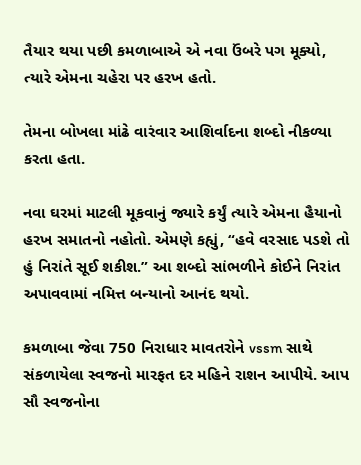તૈયાર થયા પછી કમળાબાએ એ નવા ઉંબરે પગ મૂક્યો, ત્યારે એમના ચહેરા પર હરખ હતો.

તેમના બોખલા માંઢે વારંવાર આશિર્વાદના શબ્દો નીકળ્યા કરતા હતા.

નવા ઘરમાં માટલી મૂકવાનું જ્યારે કર્યું ત્યારે એમના હૈયાનો હરખ સમાતનો નહોતો. એમણે કહ્યું, “હવે વરસાદ પડશે તો હું નિરાંતે સૂઈ શકીશ.” આ શબ્દો સાંભળીને કોઈને નિરાંત અપાવવામાં નમિત્ત બન્યાનો આનંદ થયો.

કમળાબા જેવા 750 નિરાધાર માવતરોને vssm સાથે સંકળાયેલા સ્વજનો મારફત દર મહિને રાશન આપીયે. આપ સૌ સ્વજનોના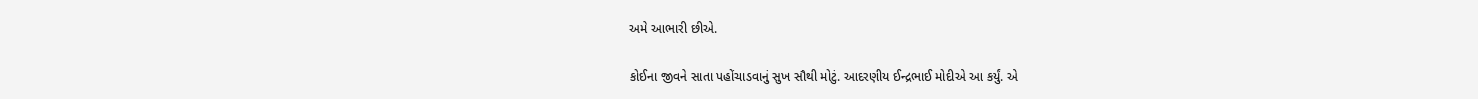અમે આભારી છીએ.

કોઈના જીવને સાતા પહોંચાડવાનું સુખ સૌથી મોટું. આદરણીય ઈન્દ્રભાઈ મોદીએ આ કર્યું. એ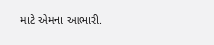માટે એમના આભારી.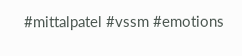#mittalpatel #vssm #emotions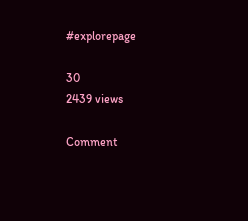#explorepage

30
2439 views

Comment